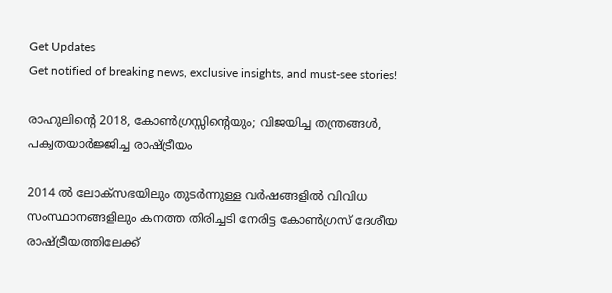Get Updates
Get notified of breaking news, exclusive insights, and must-see stories!

രാഹുലിന്റെ 2018, കോണ്‍ഗ്രസ്സിന്റെയും; വിജയിച്ച തന്ത്രങ്ങള്‍, പക്വതയാര്‍ജ്ജിച്ച രാഷ്ട്രീയം

2014 ല്‍ ലോക്‌സഭയിലും തുടര്‍ന്നുള്ള വര്‍ഷങ്ങളില്‍ വിവിധ സംസ്ഥാനങ്ങളിലും കനത്ത തിരിച്ചടി നേരിട്ട കോണ്‍ഗ്രസ് ദേശീയ രാഷ്ട്രീയത്തിലേക്ക്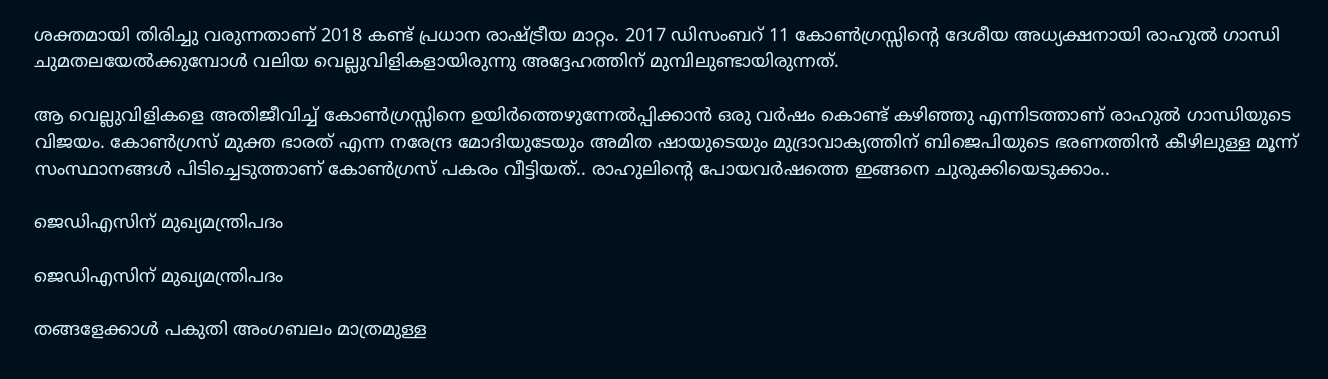ശക്തമായി തിരിച്ചു വരുന്നതാണ് 2018 കണ്ട് പ്രധാന രാഷ്ട്രീയ മാറ്റം. 2017 ഡിസംബറ് 11 കോണ്‍ഗ്രസ്സിന്റെ ദേശീയ അധ്യക്ഷനായി രാഹുല്‍ ഗാന്ധി ചുമതലയേല്‍ക്കുമ്പോള്‍ വലിയ വെല്ലുവിളികളായിരുന്നു അദ്ദേഹത്തിന് മുമ്പിലുണ്ടായിരുന്നത്.

ആ വെല്ലുവിളികളെ അതിജീവിച്ച് കോണ്‍ഗ്രസ്സിനെ ഉയിര്‍ത്തെഴുന്നേല്‍പ്പിക്കാന്‍ ഒരു വര്‍ഷം കൊണ്ട് കഴിഞ്ഞു എന്നിടത്താണ് രാഹുല്‍ ഗാന്ധിയുടെ വിജയം. കോണ്‍ഗ്രസ് മുക്ത ഭാരത് എന്ന നരേന്ദ്ര മോദിയുടേയും അമിത ഷായുടെയും മുദ്രാവാക്യത്തിന് ബിജെപിയുടെ ഭരണത്തിന്‍ കീഴിലുള്ള മൂന്ന് സംസ്ഥാനങ്ങള്‍ പിടിച്ചെടുത്താണ് കോണ്‍ഗ്രസ് പകരം വീട്ടിയത്.. രാഹുലിന്റെ പോയവര്‍ഷത്തെ ഇങ്ങനെ ചുരുക്കിയെടുക്കാം..

ജെഡിഎസിന് മുഖ്യമന്ത്രിപദം

ജെഡിഎസിന് മുഖ്യമന്ത്രിപദം

തങ്ങളേക്കാള്‍ പകുതി അംഗബലം മാത്രമുള്ള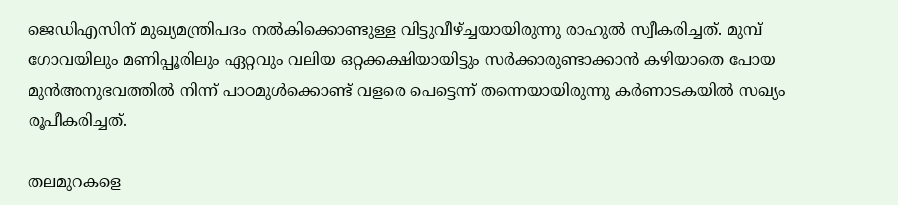ജെഡിഎസിന് മുഖ്യമന്ത്രിപദം നല്‍കിക്കൊണ്ടുള്ള വിട്ടുവീഴ്ച്ചയായിരുന്നു രാഹുല്‍ സ്വീകരിച്ചത്. മുമ്പ് ഗോവയിലും മണിപ്പൂരിലും ഏറ്റവും വലിയ ഒറ്റക്കക്ഷിയായിട്ടും സര്‍ക്കാരുണ്ടാക്കാന്‍ കഴിയാതെ പോയ മുന്‍അനുഭവത്തില്‍ നിന്ന് പാഠമുള്‍ക്കൊണ്ട് വളരെ പെട്ടെന്ന് തന്നെയായിരുന്നു കര്‍ണാടകയില്‍ സഖ്യം രൂപീകരിച്ചത്.

തലമുറകളെ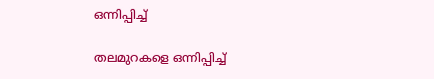ഒന്നിപ്പിച്ച്

തലമുറകളെ ഒന്നിപ്പിച്ച്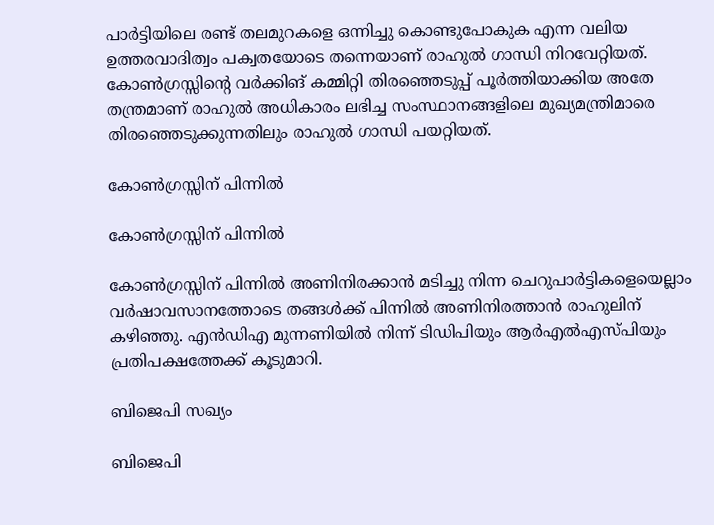പാര്‍ട്ടിയിലെ രണ്ട് തലമുറകളെ ഒന്നിച്ചു കൊണ്ടുപോകുക എന്ന വലിയ ഉത്തരവാദിത്വം പക്വതയോടെ തന്നെയാണ് രാഹുല്‍ ഗാന്ധി നിറവേറ്റിയത്. കോണ്‍ഗ്രസ്സിന്റെ വര്‍ക്കിങ് കമ്മിറ്റി തിരഞ്ഞെടുപ്പ് പൂര്‍ത്തിയാക്കിയ അതേ തന്ത്രമാണ് രാഹുല്‍ അധികാരം ലഭിച്ച സംസ്ഥാനങ്ങളിലെ മുഖ്യമന്ത്രിമാരെ തിരഞ്ഞെടുക്കുന്നതിലും രാഹുല്‍ ഗാന്ധി പയറ്റിയത്.

കോണ്‍ഗ്രസ്സിന് പിന്നില്‍

കോണ്‍ഗ്രസ്സിന് പിന്നില്‍

കോണ്‍ഗ്രസ്സിന് പിന്നില്‍ അണിനിരക്കാന്‍ മടിച്ചു നിന്ന ചെറുപാര്‍ട്ടികളെയെല്ലാം വര്‍ഷാവസാനത്തോടെ തങ്ങള്‍ക്ക് പിന്നില്‍ അണിനിരത്താന്‍ രാഹുലിന് കഴിഞ്ഞു. എന്‍ഡിഎ മുന്നണിയില്‍ നിന്ന് ടിഡിപിയും ആര്‍എല്‍എസ്പിയും പ്രതിപക്ഷത്തേക്ക് കൂടുമാറി.

ബിജെപി സഖ്യം

ബിജെപി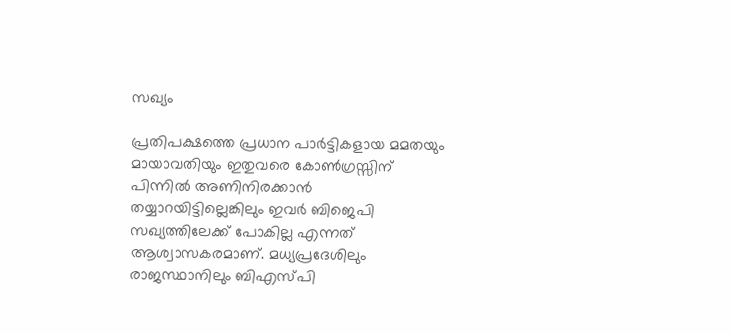സഖ്യം

പ്രതിപക്ഷത്തെ പ്രധാന പാര്‍ട്ടികളായ മമതയും മായാവതിയും ഇതുവരെ കോണ്‍ഗ്രസ്സിന് പിന്നില്‍ അണിനിരക്കാന്‍ തയ്യാറയിട്ടില്ലെങ്കിലും ഇവര്‍ ബിജെപി സഖ്യത്തിലേക്ക് പോകില്ല എന്നത് ആശ്വാസകരമാണ്. മധ്യപ്രദേശിലും രാജസ്ഥാനിലും ബിഎസ്പി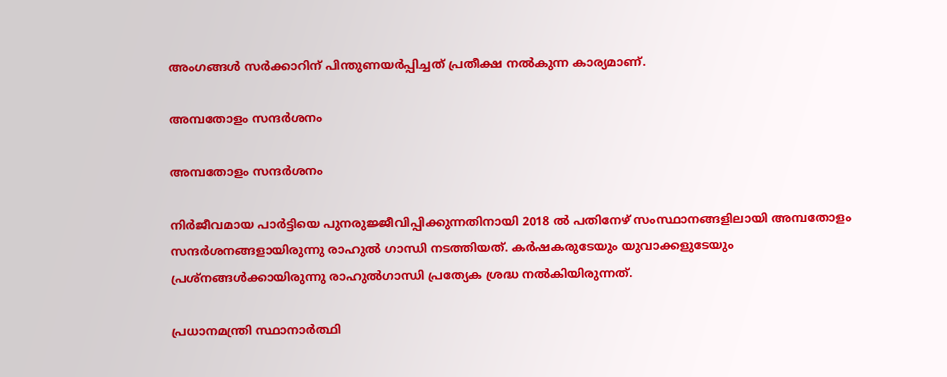അംഗങ്ങള്‍ സര്‍ക്കാറിന് പിന്തുണയര്‍പ്പിച്ചത് പ്രതീക്ഷ നല്‍കുന്ന കാര്യമാണ്.

അമ്പതോളം സന്ദര്‍ശനം

അമ്പതോളം സന്ദര്‍ശനം

നിര്‍ജീവമായ പാര്‍ട്ടിയെ പുനരുജ്ജീവിപ്പിക്കുന്നതിനായി 2018 ല്‍ പതിനേഴ് സംസ്ഥാനങ്ങളിലായി അമ്പതോളം സന്ദര്‍ശനങ്ങളായിരുന്നു രാഹുല്‍ ഗാന്ധി നടത്തിയത്. കര്‍ഷകരുടേയും യുവാക്കളുടേയും പ്രശ്‌നങ്ങള്‍ക്കായിരുന്നു രാഹുല്‍ഗാന്ധി പ്രത്യേക ശ്രദ്ധ നല്‍കിയിരുന്നത്.

പ്രധാനമന്ത്രി സ്ഥാനാര്‍ത്ഥി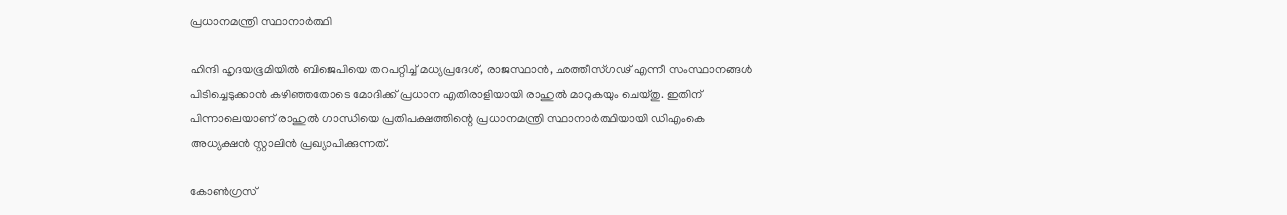പ്രധാനമന്ത്രി സ്ഥാനാര്‍ത്ഥി

ഹിന്ദി ഹൃദയഭൂമിയില്‍ ബിജെപിയെ തറപറ്റിച്ച് മധ്യപ്രദേശ്, രാജസ്ഥാന്‍, ഛത്തീസ്ഗഢ് എന്നീ സംസ്ഥാനങ്ങള്‍ പിടിച്ചെടുക്കാന്‍ കഴിഞ്ഞതോടെ മോദിക്ക് പ്രധാന എതിരാളിയായി രാഹുല്‍ മാറുകയും ചെയ്തു. ഇതിന് പിന്നാലെയാണ് രാഹുല്‍ ഗാന്ധിയെ പ്രതിപക്ഷത്തിന്റെ പ്രധാനമന്ത്രി സ്ഥാനാര്‍ത്ഥിയായി ഡിഎംകെ അധ്യക്ഷന്‍ സ്റ്റാലിന്‍ പ്രഖ്യാപിക്കുന്നത്.

കോണ്‍ഗ്രസ്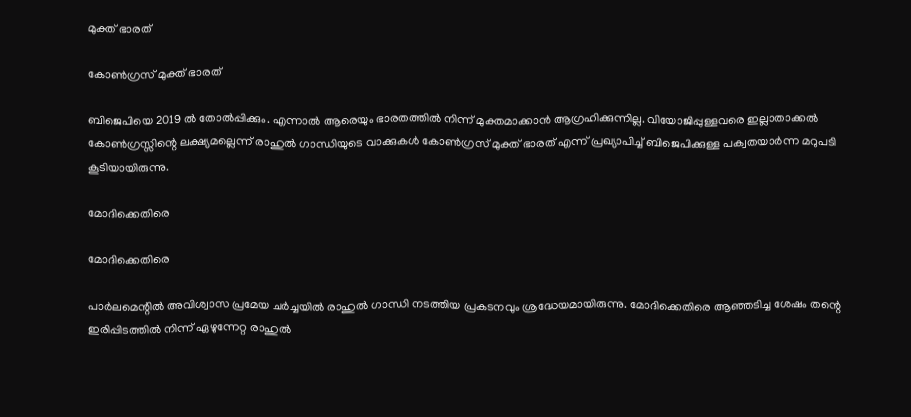മുക്ത് ഭാരത്

കോണ്‍ഗ്രസ് മുക്ത് ഭാരത്

ബിജെപിയെ 2019 ല്‍ തോല്‍പ്പിക്കും. എന്നാല്‍ ആരെയും ഭാരതത്തില്‍ നിന്ന് മുക്തമാക്കാന്‍ ആഗ്രഹിക്കുന്നില്ല. വിയോജിപ്പുള്ളവരെ ഇല്ലാതാക്കല്‍ കോണ്‍ഗ്രസ്സിന്റെ ലക്ഷ്യമല്ലെന്ന് രാഹുല്‍ ഗാന്ധിയുടെ വാക്കുകള്‍ കോണ്‍ഗ്രസ് മുക്ത് ഭാരത് എന്ന് പ്രഖ്യാപിച്ച് ബിജെപിക്കുള്ള പക്വതയാര്‍ന്ന മറുപടി കൂടിയായിരുന്നു.

മോദിക്കെതിരെ

മോദിക്കെതിരെ

പാര്‍ലമെന്റില്‍ അവിശ്വാസ പ്രമേയ ചര്‍ച്ചയില്‍ രാഹുല്‍ ഗാന്ധി നടത്തിയ പ്രകടനവും ശ്രദ്ധേയമായിരുന്നു. മോദിക്കെതിരെ ആഞ്ഞടിച്ച ശേഷം തന്റെ ഇരിപ്പിടത്തില്‍ നിന്ന് ഏഴുന്നേറ്റ രാഹുല്‍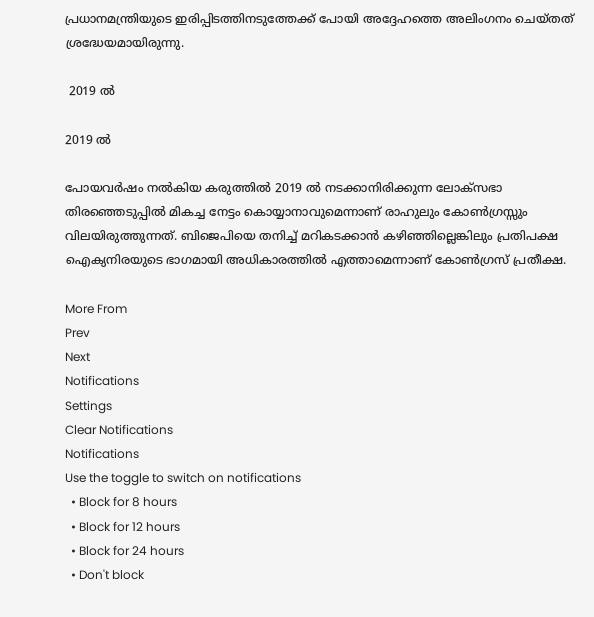പ്രധാനമന്ത്രിയുടെ ഇരിപ്പിടത്തിനടുത്തേക്ക് പോയി അദ്ദേഹത്തെ അലിംഗനം ചെയ്തത് ശ്രദ്ധേയമായിരുന്നു.

 2019 ല്‍

2019 ല്‍

പോയവര്‍ഷം നല്‍കിയ കരുത്തില്‍ 2019 ല്‍ നടക്കാനിരിക്കുന്ന ലോക്സഭാ തിരഞ്ഞെടുപ്പില്‍ മികച്ച നേട്ടം കൊയ്യാനാവുമെന്നാണ് രാഹുലും കോണ്‍ഗ്രസ്സും വിലയിരുത്തുന്നത്. ബിജെപിയെ തനിച്ച് മറികടക്കാന്‍ കഴിഞ്ഞില്ലെങ്കിലും പ്രതിപക്ഷ ഐക്യനിരയുടെ ഭാഗമായി അധികാരത്തില്‍ എത്താമെന്നാണ് കോണ്‍ഗ്രസ് പ്രതീക്ഷ.

More From
Prev
Next
Notifications
Settings
Clear Notifications
Notifications
Use the toggle to switch on notifications
  • Block for 8 hours
  • Block for 12 hours
  • Block for 24 hours
  • Don't block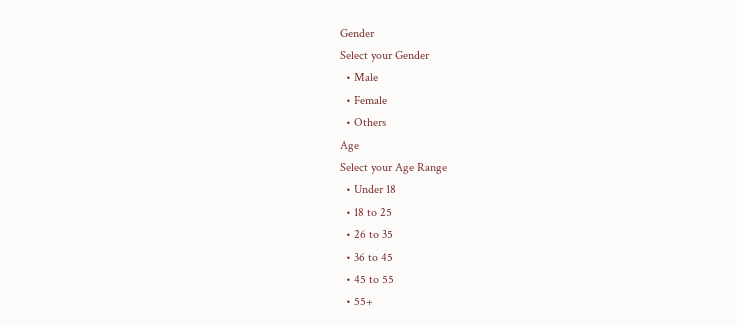Gender
Select your Gender
  • Male
  • Female
  • Others
Age
Select your Age Range
  • Under 18
  • 18 to 25
  • 26 to 35
  • 36 to 45
  • 45 to 55
  • 55+